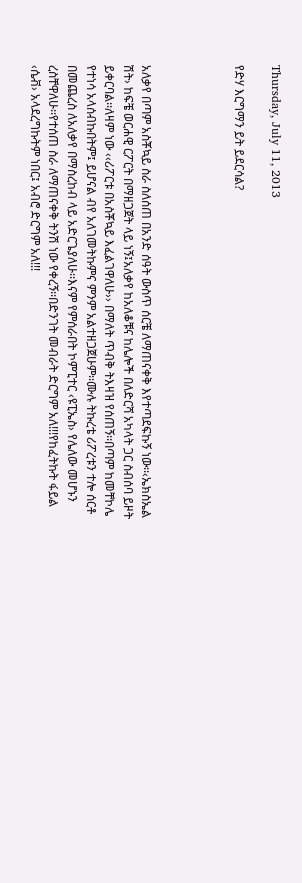Thursday, July 11, 2013

የድሃ እርግማን ይት ይደርሳል?




አለቃየ በጣም አስቾኳይ ስራ ስለሰጠ በአንድ ሰዓት ውስጥ ሰርቼ ለማጠናቀቅ እየተጣደፍኩኝ ነው፡፡‹ኤክስኤል ሽት› ከፍቼ ወርሐዊ ርፖርት በማዘጋጀት ላይ ነኝ፤አለቃየ ከአለቆቹና ከሌሎች በለድርሻ አካላት ጋር ስብሰባ ይዞት ይቀርባል፡፡ለዛም ነው ‹‹ሪፖርቱ በአስቾኳይ እፈልገዋለሁ›› በማለት ጥብቅ ትእዛዝ የሰጠኝ፡፡በጣም ከመቸኮሌ የተነሳ አላሰብኩበትም፤ ይሆናል ብየ አለገመትኩምና ምንም አልተዘጋጀሁም፡፡ሙሉ ትኩረቴ ሪፖረቱን ተሎ ሰርቶ በመጨረስ ለአለቃየ በማስረከብ ላይ አድርጌያለሁ፡፡እናም የምሰራበት ኮምፒተር ‹ዩፒኤስ› የሌለው መሆኑን ረስቸዋለሁ፡፡የተሰጠ ስራ ለማጠናቀቅ ትንሽ ነው የቀረኝ፡፡በድንገት መብራት ድርግም አለ!!!የከፈትኩት ፋይል ‹ሴቭ› አላደረግኩትም ነበር፤ አብሮ ድርግም አለ!!!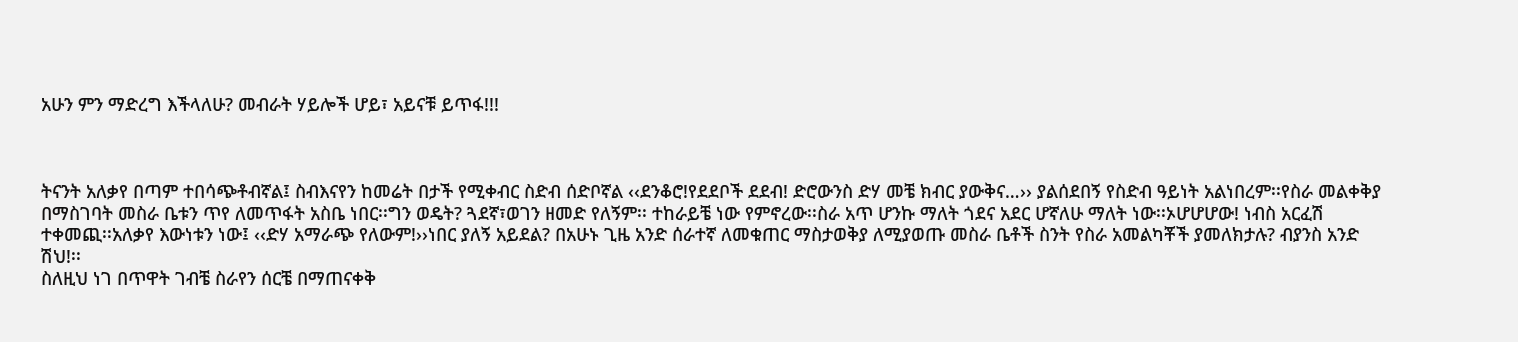አሁን ምን ማድረግ እችላለሁ? መብራት ሃይሎች ሆይ፣ አይናቹ ይጥፋ!!!



ትናንት አለቃየ በጣም ተበሳጭቶብኛል፤ ስብእናየን ከመሬት በታች የሚቀብር ስድብ ሰድቦኛል ‹‹ደንቆሮ!የደደቦች ደደብ! ድሮውንስ ድሃ መቼ ክብር ያውቅና…›› ያልሰደበኝ የስድብ ዓይነት አልነበረም፡፡የስራ መልቀቅያ በማስገባት መስራ ቤቱን ጥየ ለመጥፋት አስቤ ነበር፡፡ግን ወዴት? ጓደኛ፣ወገን ዘመድ የለኝም፡፡ ተከራይቼ ነው የምኖረው፡፡ስራ አጥ ሆንኩ ማለት ጎደና አደር ሆኛለሁ ማለት ነው፡፡ኦሆሆሆው! ነብስ አርፈሽ ተቀመጪ፡፡አለቃየ እውነቱን ነው፤ ‹‹ድሃ አማራጭ የለውም!››ነበር ያለኝ አይደል? በአሁኑ ጊዜ አንድ ሰራተኛ ለመቁጠር ማስታወቅያ ለሚያወጡ መስራ ቤቶች ስንት የስራ አመልካቾች ያመለክታሉ? ብያንስ አንድ ሽህ!፡፡
ስለዚህ ነገ በጥዋት ገብቼ ስራየን ሰርቼ በማጠናቀቅ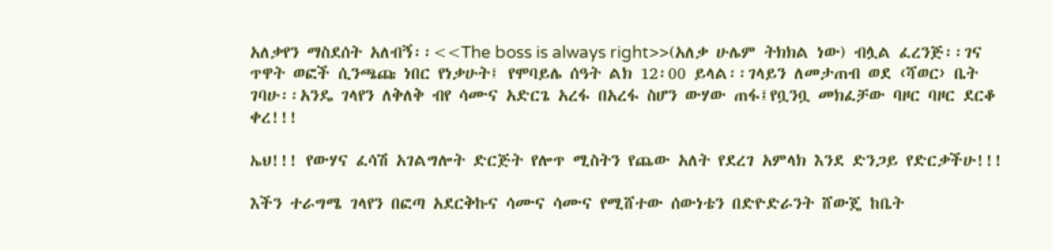አለቃየን ማስደሰት አለብኝ፡፡<<The boss is always right>>(አለቃ ሁሌም ትክክል ነው) ብሏል ፈረንጅ፡፡ገና ጥዋት ወፎች ሲንጫጩ ነበር የነቃሁት፤ የሞባይሌ ሰዓት ልክ 12፡00 ይላል፡፡ገላይን ለመታጠብ ወደ ‹ሻወር› ቤት ገባሁ፡፡አንዴ ገላየን ለቅለቅ ብየ ሳሙና አድርጌ አረፋ በአረፋ ስሆን ውሃው ጠፋ፤የቧንቧ መክፈቻው ባዞር ባዞር ደርቆ ቀረ!!!

ኤህ!!! የውሃና ፈሳሽ አገልግሎት ድርጅት የሎጥ ሚስትን የጨው አለት የደረገ አምላክ እንደ ድንጋይ የድርቃችሁ!!!

እችን ተራግሜ ገላየን በፎጣ አደርቅኩና ሳሙና ሳሙና የሚሸተው ሰውነቴን በድዮድራንት ሸውጄ ከቤት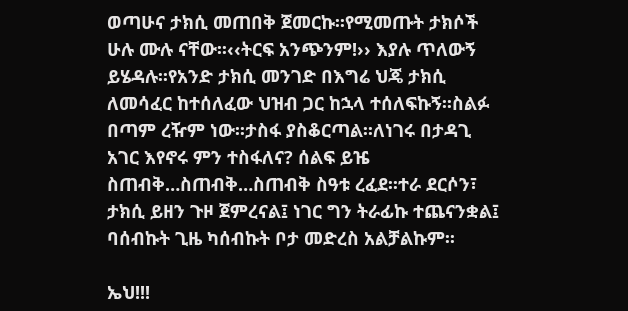ወጣሁና ታክሲ መጠበቅ ጀመርኩ፡፡የሚመጡት ታክሶች ሁሉ ሙሉ ናቸው፡፡‹‹ትርፍ አንጭንም!›› እያሉ ጥለውኝ ይሄዳሉ፡፡የአንድ ታክሲ መንገድ በእግሬ ህጄ ታክሲ ለመሳፈር ከተሰለፈው ህዝብ ጋር ከኋላ ተሰለፍኩኝ፡፡ስልፉ በጣም ረዥም ነው፡፡ታስፋ ያስቆርጣል፡፡ለነገሩ በታዳጊ አገር እየኖሩ ምን ተስፋለና? ሰልፍ ይዤ ስጠብቅ…ስጠብቅ…ስጠብቅ ስዓቱ ረፈደ፡፡ተራ ደርሶን፣ ታክሲ ይዘን ጉዞ ጀምረናል፤ ነገር ግን ትራፊኩ ተጨናንቋል፤ ባሰብኩት ጊዜ ካሰብኩት ቦታ መድረስ አልቻልኩም፡፡

ኤህ!!!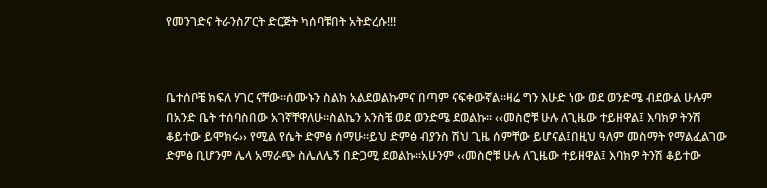የመንገድና ትራንስፖርት ድርጅት ካሰባቹበት አትድረሱ!!!



ቤተሰቦቼ ክፍለ ሃገር ናቸው፡፡ሰሙኑን ስልክ አልደወልኩምና በጣም ናፍቀውኛል፡፡ዛሬ ግን እሁድ ነው ወደ ወንድሜ ብደውል ሁሉም በአንድ ቤት ተሰባስበው አገኛቸዋለሁ፡፡ስልኬን አንስቼ ወደ ወንድሜ ደወልኩ፡፡ ‹‹መስሮቹ ሁሉ ለጊዜው ተይዘዋል፤ እባክዎ ትንሽ ቆይተው ይሞክሩ›› የሚል የሴት ድምፅ ሰማሁ፡፡ይህ ድምፅ ብያንስ ሽህ ጊዜ ሰምቸው ይሆናል፤በዚህ ዓለም መስማት የማልፈልገው ድምፅ ቢሆንም ሌላ አማራጭ ስሌለሌኝ በድጋሚ ደወልኩ፡፡አሁንም ‹‹መስሮቹ ሁሉ ለጊዜው ተይዘዋል፤ እባክዎ ትንሽ ቆይተው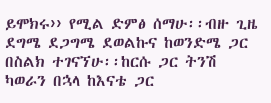ይሞክሩ›› የሚል ድምፅ ሰማሁ፡፡ብዙ ጊዜ ደግሜ ደጋግሜ ደወልኩና ከወንድሜ ጋር በስልክ ተገናኘሁ፡፡ከርሱ ጋር ትንሽ ካወራን በኋላ ከእናቴ ጋር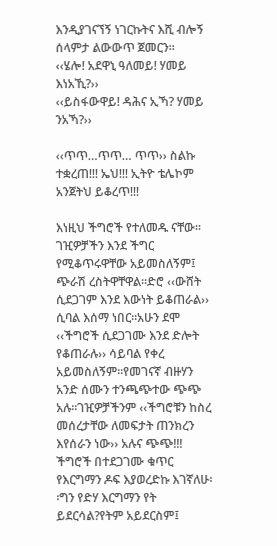እንዲያገናኘኝ ነገርኩትና እሺ ብሎኝ ሰላምታ ልውውጥ ጀመርን፡፡
‹‹ሄሎ! አደዋኒ ዓለመይ! ሃመይ እነአኺ?››
‹‹ይስፋውዋይ! ዳሕና ኢኻ? ሃመይ ንአኻ?››

‹‹ጥጥ…ጥጥ… ጥጥ›› ስልኩ ተቋረጠ!!! ኤህ!!! ኢትዮ ቴሌኮም አንጀትህ ይቆረጥ!!!

እነዚህ ችግሮች የተለመዱ ናቸው፡፡ገዢዎቻችን እንደ ችግር የሚቆጥሩዋቸው አይመስለኝም፤ ጭራሽ ረስትዋቸዋል፡፡ድሮ ‹‹ውሸት ሲደጋገም እንደ እውነት ይቆጠራል››  ሲባል እሰማ ነበር፡፡አሁን ደሞ ‹‹ችግሮች ሲደጋገሙ እንደ ድሎት የቆጠራሉ›› ሳይባል የቀረ አይመስለኝም፡፡የመገናኛ ብዙሃን አንድ ሰሙን ተንጫጭተው ጭጭ አሉ፡፡ገዢዎቻችንም ‹‹ችግሮቹን ከስረ መሰረታቸው ለመፍታት ጠንክረን እየሰራን ነው›› አሉና ጭጭ!!!
ችግሮች በተደጋገሙ ቁጥር የእርግማን ዶፍ እያወረድኩ እገኛለሁ፡፡ግን የድሃ እርግማን የት ይደርሳል?የትም አይደርስም፤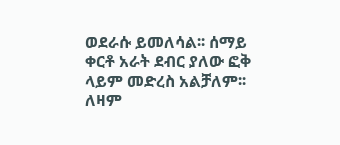ወደራሱ ይመለሳል፡፡ ሰማይ ቀርቶ አራት ደብር ያለው ፎቅ ላይም መድረስ አልቻለም፡፡ለዛም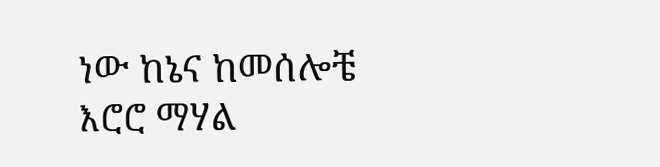ነው ከኔና ከመሰሎቼ እሮሮ ማሃል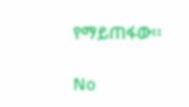የማይጠፋው፡፡

No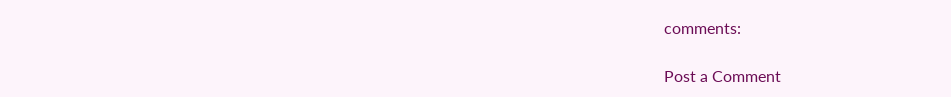comments:

Post a Comment